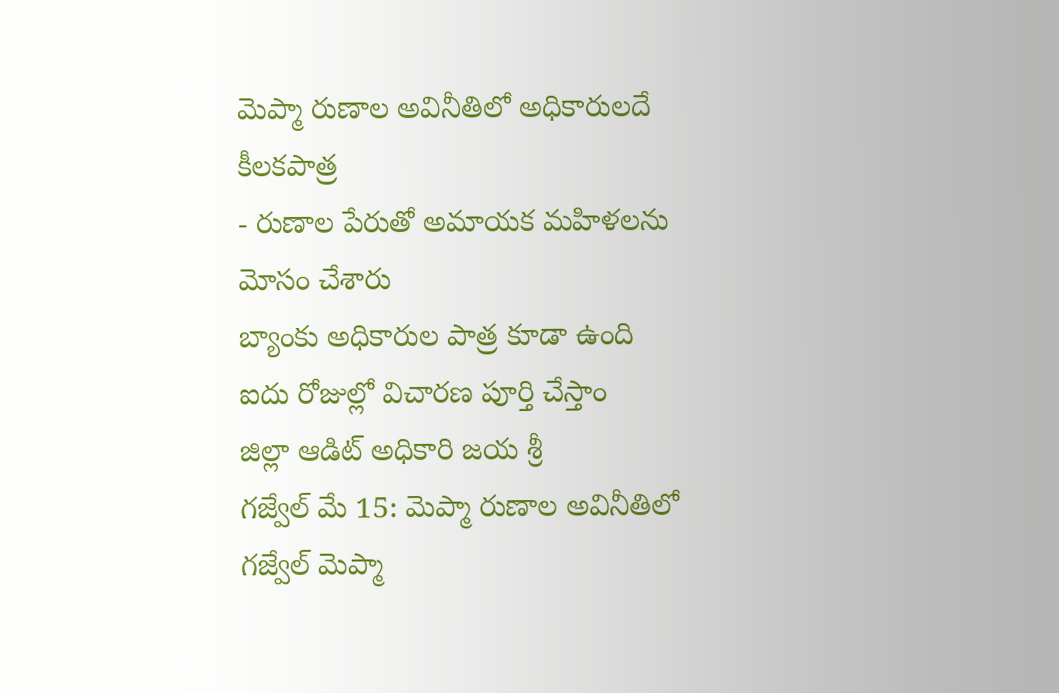మెప్మా రుణాల అవినీతిలో అధికారులదే కీలకపాత్ర
- రుణాల పేరుతో అమాయక మహిళలను మోసం చేశారు
బ్యాంకు అధికారుల పాత్ర కూడా ఉంది
ఐదు రోజుల్లో విచారణ పూర్తి చేస్తాం
జిల్లా ఆడిట్ అధికారి జయ శ్రీ
గజ్వేల్ మే 15: మెప్మా రుణాల అవినీతిలో గజ్వేల్ మెప్మా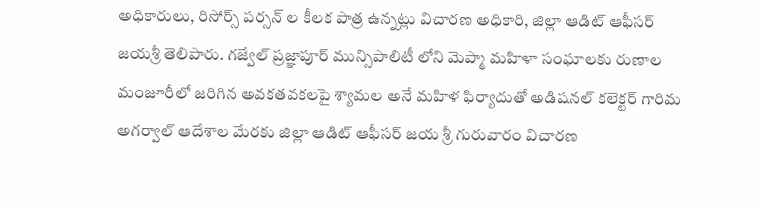అధికారులు, రిసోర్స్ పర్సన్ ల కీలక పాత్ర ఉన్నట్లు విచారణ అధికారి, జిల్లా ఆడిట్ ఆఫీసర్ జయశ్రీ తెలిపారు. గజ్వేల్ ప్రజ్ఞాపూర్ మున్సిపాలిటీ లోని మెప్మా మహిళా సంఘాలకు రుణాల మంజూరీలో జరిగిన అవకతవకలపై శ్యామల అనే మహిళ ఫిర్యాదుతో అడిషనల్ కలెక్టర్ గారిమ అగర్వాల్ ఆదేశాల మేరకు జిల్లా ఆడిట్ ఆఫీసర్ జయ శ్రీ గురువారం విచారణ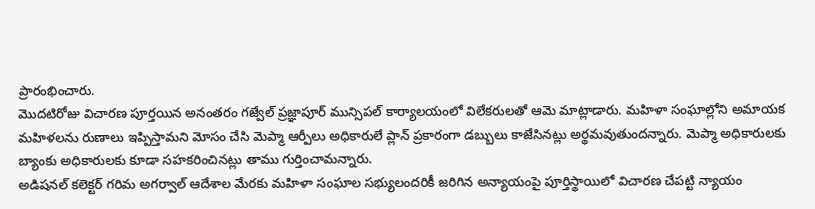ప్రారంభించారు.
మొదటిరోజు విచారణ పూర్తయిన అనంతరం గజ్వేల్ ప్రజ్ఞాపూర్ మున్సిపల్ కార్యాలయంలో విలేకరులతో ఆమె మాట్లాడారు. మహిళా సంఘాల్లోని అమాయక మహిళలను రుణాలు ఇప్పిస్తామని మోసం చేసి మెప్మా ఆర్పీలు అధికారులే ప్లాన్ ప్రకారంగా డబ్బులు కాజేసినట్లు అర్థమవుతుందన్నారు. మెప్మా అధికారులకు బ్యాంకు అధికారులకు కూడా సహకరించినట్లు తాము గుర్తించామన్నారు.
అడిషనల్ కలెక్టర్ గరిమ అగర్వాల్ ఆదేశాల మేరకు మహిళా సంఘాల సభ్యులందరికీ జరిగిన అన్యాయంపై పూర్తిస్థాయిలో విచారణ చేపట్టి న్యాయం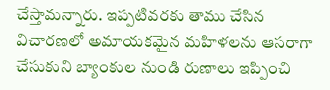చేస్తామన్నారు. ఇప్పటివరకు తాము చేసిన విచారణలో అమాయకమైన మహిళలను ఆసరాగా చేసుకుని బ్యాంకుల నుండి రుణాలు ఇప్పించి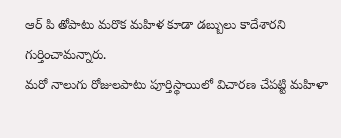ఆర్ పి తోపాటు మరొక మహిళ కూడా డబ్బులు కాదేశారని గుర్తించామన్నారు.
మరో నాలుగు రోజులపాటు పూర్తిస్థాయిలో విచారణ చేపట్టి మహిళా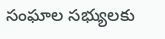సంఘాల సభ్యులకు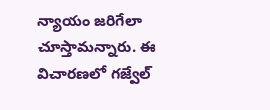న్యాయం జరిగేలా చూస్తామన్నారు. ఈ విచారణలో గజ్వేల్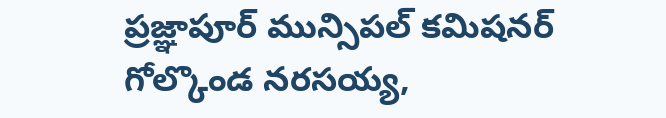ప్రజ్ఞాపూర్ మున్సిపల్ కమిషనర్ గోల్కొండ నరసయ్య,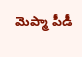మెప్మా పీడీ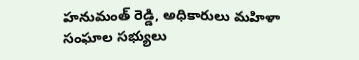హనుమంత్ రెడ్డి, అధికారులు మహిళా సంఘాల సభ్యులు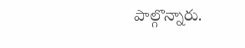పాల్గొన్నారు.